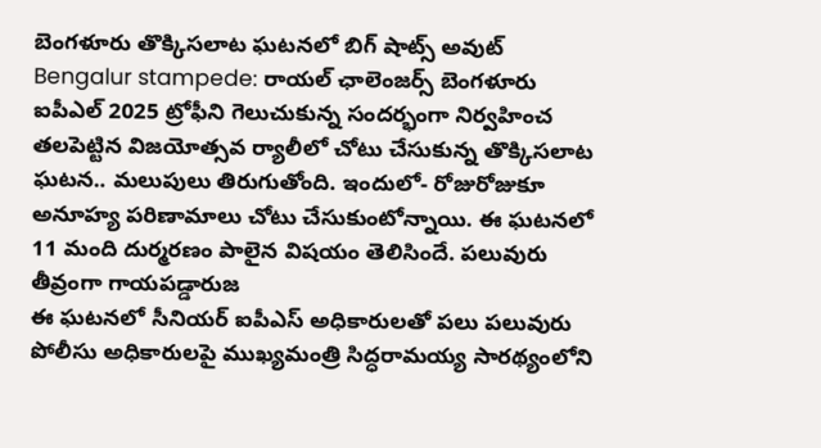బెంగళూరు తొక్కిసలాట ఘటనలో బిగ్ షాట్స్ అవుట్
Bengalur stampede: రాయల్ ఛాలెంజర్స్ బెంగళూరు ఐపీఎల్ 2025 ట్రోఫీని గెలుచుకున్న సందర్భంగా నిర్వహించ తలపెట్టిన విజయోత్సవ ర్యాలీలో చోటు చేసుకున్న తొక్కిసలాట ఘటన.. మలుపులు తిరుగుతోంది. ఇందులో- రోజురోజుకూ అనూహ్య పరిణామాలు చోటు చేసుకుంటోన్నాయి. ఈ ఘటనలో 11 మంది దుర్మరణం పాలైన విషయం తెలిసిందే. పలువురు తీవ్రంగా గాయపడ్డారుజ
ఈ ఘటనలో సీనియర్ ఐపీఎస్ అధికారులతో పలు పలువురు పోలీసు అధికారులపై ముఖ్యమంత్రి సిద్ధరామయ్య సారథ్యంలోని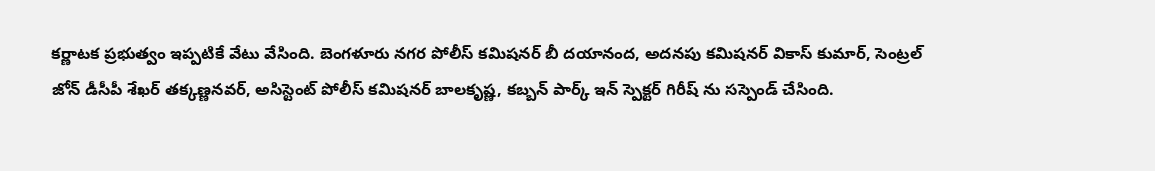కర్ణాటక ప్రభుత్వం ఇప్పటికే వేటు వేసింది. బెంగళూరు నగర పోలీస్ కమిషనర్ బీ దయానంద, అదనపు కమిషనర్ వికాస్ కుమార్, సెంట్రల్ జోన్ డీసీపీ శేఖర్ తక్కణ్ణనవర్, అసిస్టెంట్ పోలీస్ కమిషనర్ బాలకృష్ణ, కబ్బన్ పార్క్ ఇన్ స్పెక్టర్ గిరీష్ ను సస్పెండ్ చేసింది.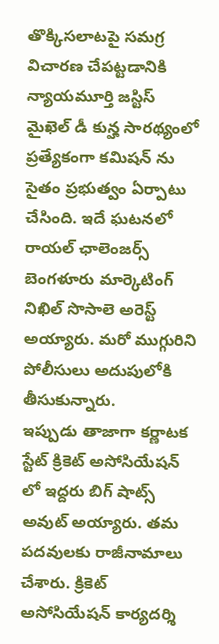తొక్కిసలాటపై సమగ్ర విచారణ చేపట్టడానికి న్యాయమూర్తి జస్టిస్ మైఖెల్ డీ కున్హ సారథ్యంలో ప్రత్యేకంగా కమిషన్ ను సైతం ప్రభుత్వం ఏర్పాటు చేసింది. ఇదే ఘటనలో రాయల్ ఛాలెంజర్స్ బెంగళూరు మార్కెటింగ్ నిఖిల్ సొసాలె అరెస్ట్ అయ్యారు. మరో ముగ్గురిని పోలీసులు అదుపులోకి తీసుకున్నారు.
ఇప్పుడు తాజాగా కర్ణాటక స్టేట్ క్రికెట్ అసోసియేషన్ లో ఇద్దరు బిగ్ షాట్స్ అవుట్ అయ్యారు. తమ పదవులకు రాజీనామాలు చేశారు. క్రికెట్ అసోసియేషన్ కార్యదర్శి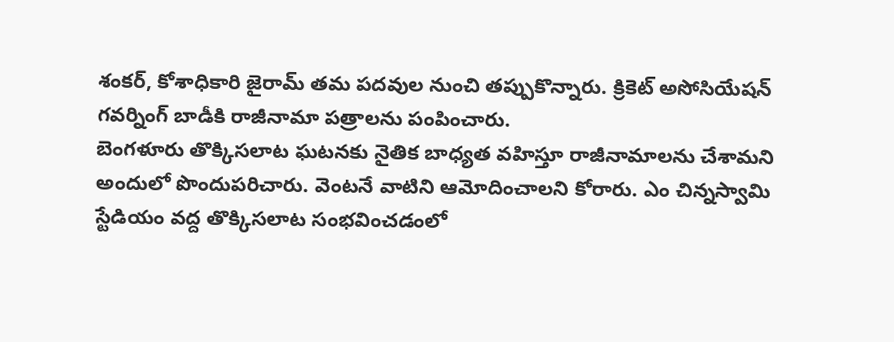శంకర్, కోశాధికారి జైరామ్ తమ పదవుల నుంచి తప్పుకొన్నారు. క్రికెట్ అసోసియేషన్ గవర్నింగ్ బాడీకి రాజీనామా పత్రాలను పంపించారు.
బెంగళూరు తొక్కిసలాట ఘటనకు నైతిక బాధ్యత వహిస్తూ రాజీనామాలను చేశామని అందులో పొందుపరిచారు. వెంటనే వాటిని ఆమోదించాలని కోరారు. ఎం చిన్నస్వామి స్టేడియం వద్ద తొక్కిసలాట సంభవించడంలో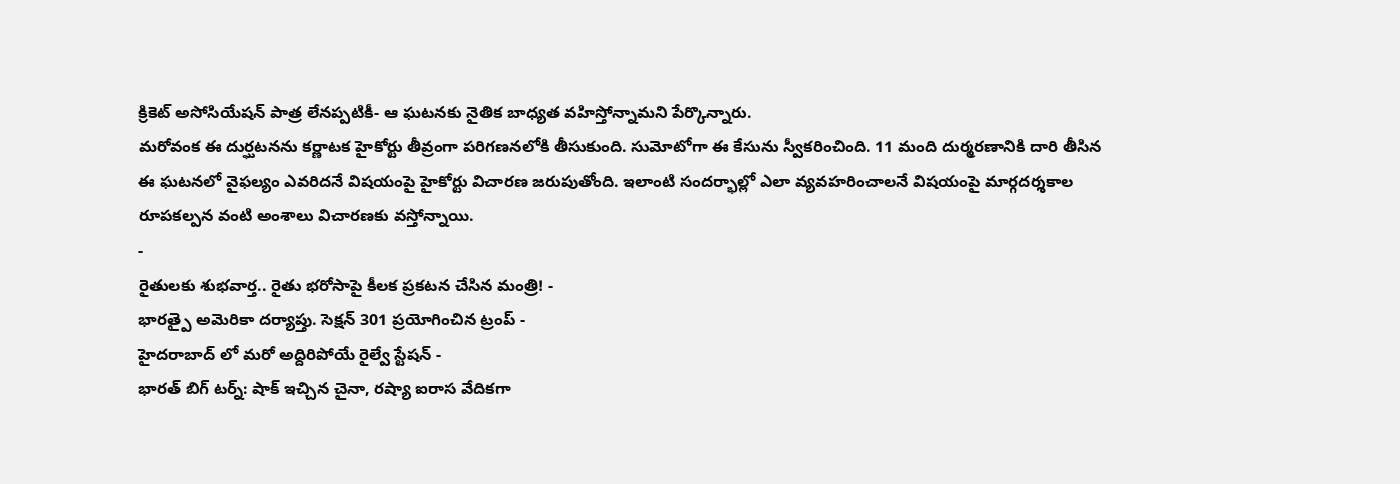క్రికెట్ అసోసియేషన్ పాత్ర లేనప్పటికీ- ఆ ఘటనకు నైతిక బాధ్యత వహిస్తోన్నామని పేర్కొన్నారు.
మరోవంక ఈ దుర్ఘటనను కర్ణాటక హైకోర్టు తీవ్రంగా పరిగణనలోకి తీసుకుంది. సుమోటోగా ఈ కేసును స్వీకరించింది. 11 మంది దుర్మరణానికి దారి తీసిన ఈ ఘటనలో వైఫల్యం ఎవరిదనే విషయంపై హైకోర్టు విచారణ జరుపుతోంది. ఇలాంటి సందర్భాల్లో ఎలా వ్యవహరించాలనే విషయంపై మార్గదర్శకాల రూపకల్పన వంటి అంశాలు విచారణకు వస్తోన్నాయి.
-
రైతులకు శుభవార్త.. రైతు భరోసాపై కీలక ప్రకటన చేసిన మంత్రి! -
భారత్పై అమెరికా దర్యాప్తు. సెక్షన్ 301 ప్రయోగించిన ట్రంప్ -
హైదరాబాద్ లో మరో అద్దిరిపోయే రైల్వే స్టేషన్ -
భారత్ బిగ్ టర్న్: షాక్ ఇచ్చిన చైనా, రష్యా ఐరాస వేదికగా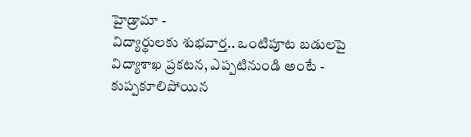హైడ్రామా -
విద్యార్థులకు శుభవార్త.. ఒంటిపూట బడులపై విద్యాశాఖ ప్రకటన, ఎప్పటినుండి అంటే -
కుప్పకూలిపోయిన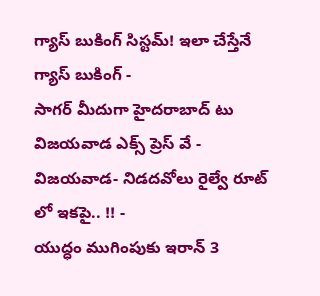గ్యాస్ బుకింగ్ సిస్టమ్! ఇలా చేస్తేనే గ్యాస్ బుకింగ్ -
సాగర్ మీదుగా హైదరాబాద్ టు విజయవాడ ఎక్స్ ప్రెస్ వే -
విజయవాడ- నిడదవోలు రైల్వే రూట్ లో ఇకపై.. !! -
యుద్ధం ముగింపుకు ఇరాన్ 3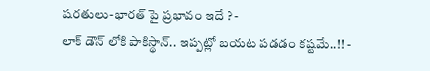షరతులు-భారత్ పై ప్రభావం ఇదే ? -
లాక్ డౌన్ లోకి పాకిస్థాన్.. ఇప్పట్లో బయట పడడం కష్టమే..!! -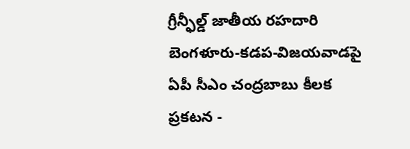గ్రీన్ఫీల్డ్ జాతీయ రహదారి బెంగళూరు-కడప-విజయవాడపై ఏపీ సీఎం చంద్రబాబు కీలక ప్రకటన -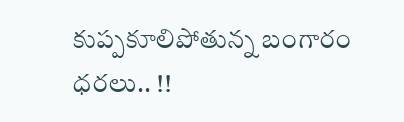కుప్పకూలిపోతున్న బంగారం ధరలు.. !!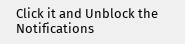Click it and Unblock the Notifications